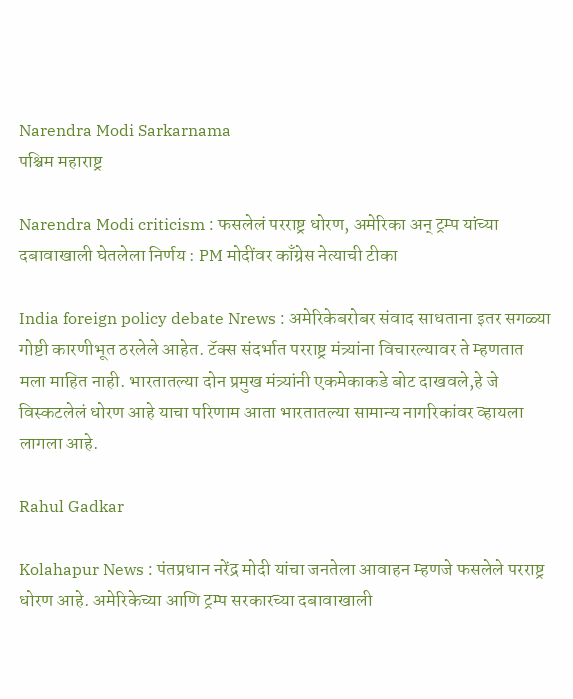Narendra Modi Sarkarnama
पश्चिम महाराष्ट्र

Narendra Modi criticism : फसलेलं परराष्ट्र धोरण, अमेरिका अन् ट्रम्प यांच्या दबावाखाली घेतलेला निर्णय : PM मोदींवर काँग्रेस नेत्याची टीका

India foreign policy debate Nrews : अमेरिकेबरोबर संवाद साधताना इतर सगळ्या गोष्टी कारणीभूत ठरलेले आहेत. टॅक्स संदर्भात परराष्ट्र मंत्र्यांना विचारल्यावर ते म्हणतात मला माहित नाही. भारतातल्या दोन प्रमुख मंत्र्यांनी एकमेकाकडे बोट दाखवले,हे जे विस्कटलेलं धोरण आहे याचा परिणाम आता भारतातल्या सामान्य नागरिकांवर व्हायला लागला आहे.

Rahul Gadkar

Kolahapur News : पंतप्रधान नरेंद्र मोदी यांचा जनतेला आवाहन म्हणजे फसलेले परराष्ट्र धोरण आहे. अमेरिकेच्या आणि ट्रम्प सरकारच्या दबावाखाली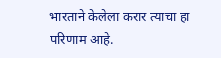भारताने केलेला करार त्याचा हा परिणाम आहे.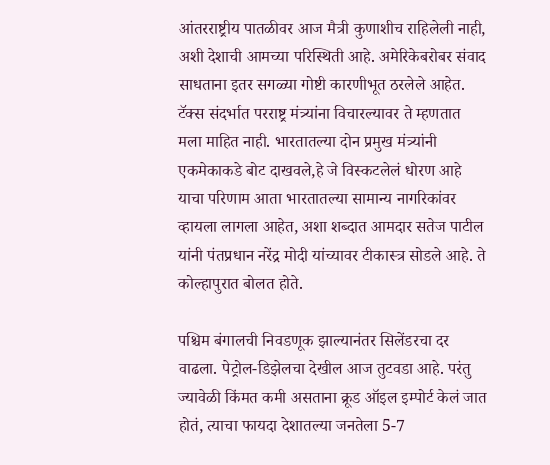आंतरराष्ट्रीय पातळीवर आज मैत्री कुणाशीच राहिलेली नाही, अशी देशाची आमच्या परिस्थिती आहे. अमेरिकेबरोबर संवाद साधताना इतर सगळ्या गोष्टी कारणीभूत ठरलेले आहेत. टॅक्स संदर्भात परराष्ट्र मंत्र्यांना विचारल्यावर ते म्हणतात मला माहित नाही. भारतातल्या दोन प्रमुख मंत्र्यांनी एकमेकाकडे बोट दाखवले,हे जे विस्कटलेलं धोरण आहे याचा परिणाम आता भारतातल्या सामान्य नागरिकांवर व्हायला लागला आहेत, अशा शब्दात आमदार सतेज पाटील यांनी पंतप्रधान नरेंद्र मोदी यांच्यावर टीकास्त्र सोडले आहे. ते कोल्हापुरात बोलत होते.

पश्चिम बंगालची निवडणूक झाल्यानंतर सिलेंडरचा दर वाढला. पेट्रोल-डिझेलचा देखील आज तुटवडा आहे. परंतु ज्यावेळी किंमत कमी असताना क्रूड ऑइल इम्पोर्ट केलं जात होतं, त्याचा फायदा देशातल्या जनतेला 5-7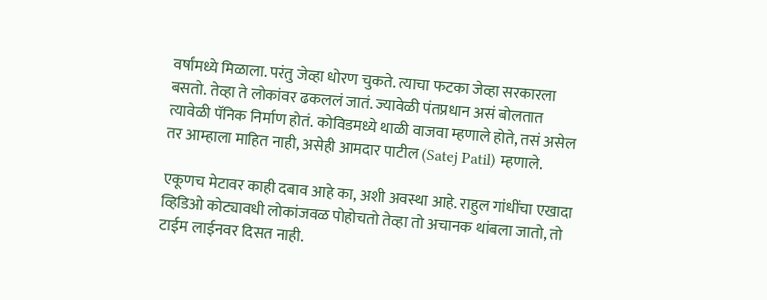वर्षांमध्ये मिळाला. परंतु जेव्हा धोरण चुकते. त्याचा फटका जेव्हा सरकारला बसतो. तेव्हा ते लोकांवर ढकललं जातं. ज्यावेळी पंतप्रधान असं बोलतात त्यावेळी पॅनिक निर्माण होतं. कोविडमध्ये थाळी वाजवा म्हणाले होते, तसं असेल तर आम्हाला माहित नाही, असेही आमदार पाटील (Satej Patil) म्हणाले.

एकूणच मेटावर काही दबाव आहे का, अशी अवस्था आहे. राहुल गांधींचा एखादा व्हिडिओ कोट्यावधी लोकांजवळ पोहोचतो तेव्हा तो अचानक थांबला जातो, तो टाईम लाईनवर दिसत नाही.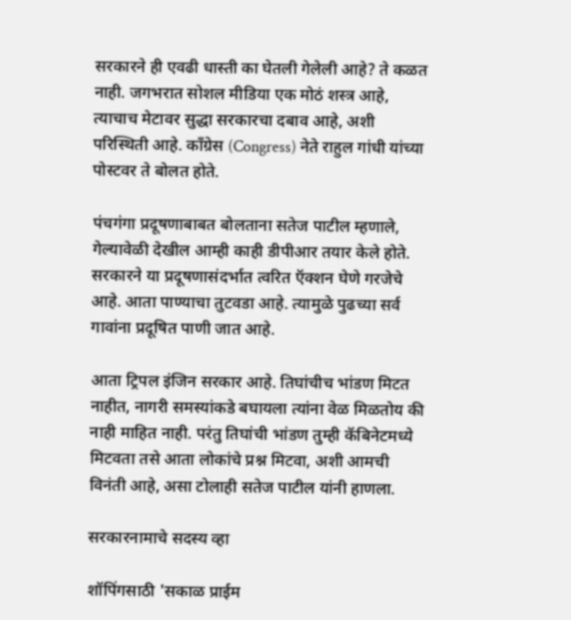सरकारने ही एवढी धास्ती का घेतली गेलेली आहे? ते कळत नाही. जगभरात सोशल मीडिया एक मोठं शस्त्र आहे, त्याचाच मेटावर सुद्धा सरकारचा दबाव आहे, अशी परिस्थिती आहे. काँग्रेस (Congress) नेते राहुल गांधी यांच्या पोस्टवर ते बोलत होते.

पंचगंगा प्रदूषणाबाबत बोलताना सतेज पाटील म्हणाले, गेल्यावेळी देखील आम्ही काही डीपीआर तयार केले होते. सरकारने या प्रदूषणासंदर्भात त्वरित ऍक्शन घेणे गरजेचे आहे. आता पाण्याचा तुटवडा आहे. त्यामुळे पुढच्या सर्व गावांना प्रदूषित पाणी जात आहे.

आता ट्रिपल इंजिन सरकार आहे. तिघांचीच भांडण मिटत नाहीत, नागरी समस्यांकडे बघायला त्यांना वेळ मिळतोय की नाही माहित नाही. परंतु तिघांची भांडण तुम्ही कॅबिनेटमध्ये मिटवता तसे आता लोकांचे प्रश्न मिटवा, अशी आमची विनंती आहे, असा टोलाही सतेज पाटील यांनी हाणला.

सरकारनामाचे सदस्य व्हा

शॉपिंगसाठी 'सकाळ प्राईम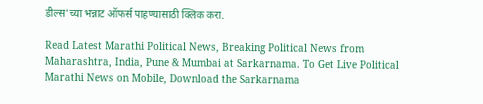डील्स'च्या भन्नाट ऑफर्स पाहण्यासाठी क्लिक करा.

Read Latest Marathi Political News, Breaking Political News from Maharashtra, India, Pune & Mumbai at Sarkarnama. To Get Live Political Marathi News on Mobile, Download the Sarkarnama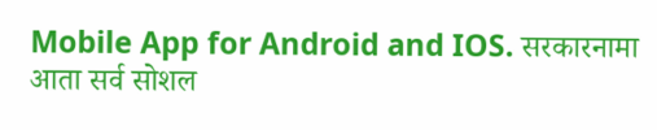Mobile App for Android and IOS. सरकारनामा आता सर्व सोशल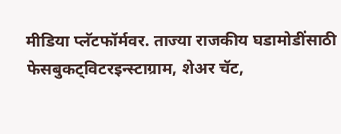मीडिया प्लॅटफॉर्मवर. ताज्या राजकीय घडामोडींसाठी फेसबुकट्विटरइन्स्टाग्राम, शेअर चॅट,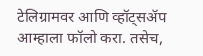टेलिग्रामवर आणि व्हॉट्सॲप आम्हाला फॉलो करा. तसेच,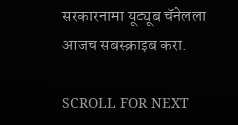सरकारनामा यूट्यूब चॅनेलला आजच सबस्क्राइब करा.

SCROLL FOR NEXT